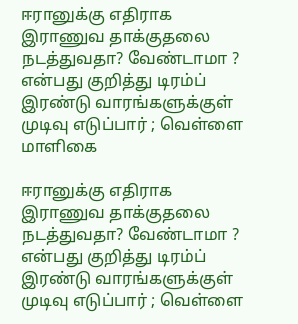ஈரானுக்கு எதிராக இராணுவ தாக்குதலை நடத்துவதா? வேண்டாமா ? என்பது குறித்து டிரம்ப்  இரண்டு வாரங்களுக்குள் முடிவு எடுப்பார் ; வெள்ளை மாளிகை

ஈரானுக்கு எதிராக இராணுவ தாக்குதலை நடத்துவதா? வேண்டாமா ? என்பது குறித்து டிரம்ப் இரண்டு வாரங்களுக்குள் முடிவு எடுப்பார் ; வெள்ளை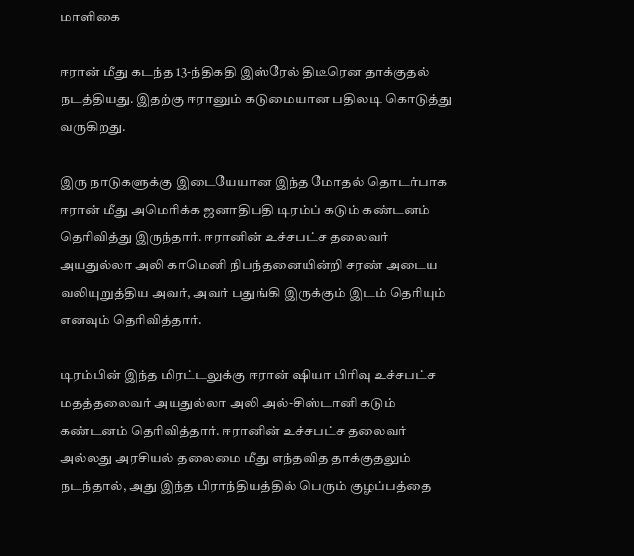மாளிகை

ஈரான் மீது கடந்த 13-ந்திகதி இஸ்ரேல் திடீரென தாக்குதல் நடத்தியது. இதற்கு ஈரானும் கடுமையான பதிலடி கொடுத்து வருகிறது.

இரு நாடுகளுக்கு இடையேயான இந்த மோதல் தொடர்பாக ஈரான் மீது அமெரிக்க ஜனாதிபதி டிரம்ப் கடும் கண்டனம் தெரிவித்து இருந்தார். ஈரானின் உச்சபட்ச தலைவர் அயதுல்லா அலி காமெனி நிபந்தனையின்றி சரண் அடைய வலியுறுத்திய அவர், அவர் பதுங்கி இருக்கும் இடம் தெரியும் எனவும் தெரிவித்தார்.

டிரம்பின் இந்த மிரட்டலுக்கு ஈரான் ஷியா பிரிவு உச்சபட்ச மதத்தலைவர் அயதுல்லா அலி அல்-சிஸ்டானி கடும் கண்டனம் தெரிவித்தார். ஈரானின் உச்சபட்ச தலைவர் அல்லது அரசியல் தலைமை மீது எந்தவித தாக்குதலும் நடந்தால், அது இந்த பிராந்தியத்தில் பெரும் குழப்பத்தை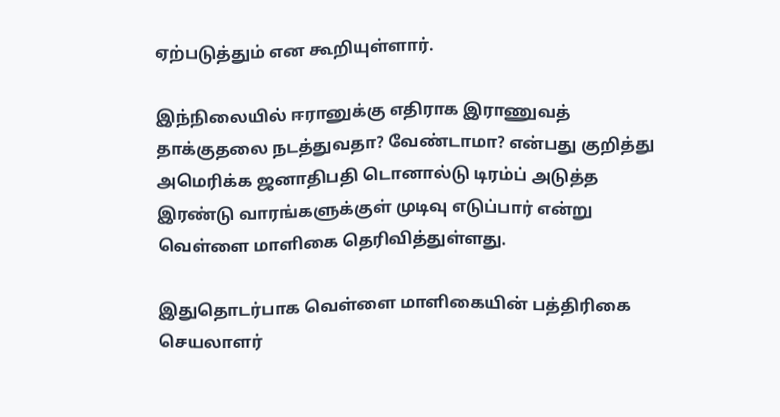ஏற்படுத்தும் என கூறியுள்ளார்.

இந்நிலையில் ஈரானுக்கு எதிராக இராணுவத் தாக்குதலை நடத்துவதா? வேண்டாமா? என்பது குறித்து அமெரிக்க ஜனாதிபதி டொனால்டு டிரம்ப் அடுத்த இரண்டு வாரங்களுக்குள் முடிவு எடுப்பார் என்று வெள்ளை மாளிகை தெரிவித்துள்ளது.

இதுதொடர்பாக வெள்ளை மாளிகையின் பத்திரிகை செயலாளர்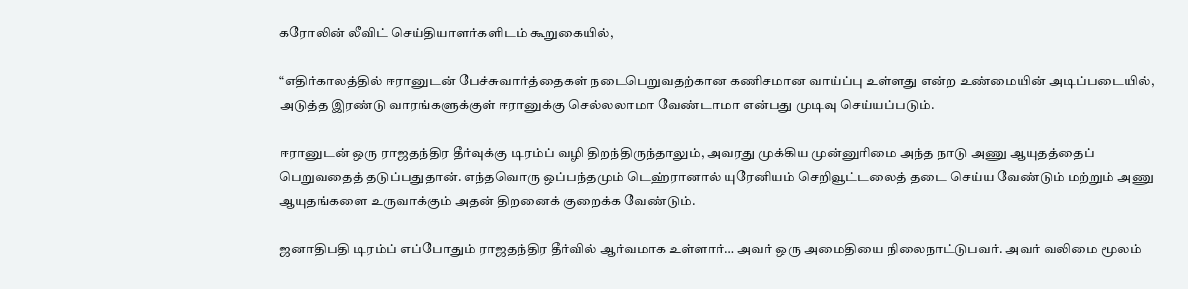கரோலின் லீவிட் செய்தியாளர்களிடம் கூறுகையில்,

“எதிர்காலத்தில் ஈரானுடன் பேச்சுவார்த்தைகள் நடைபெறுவதற்கான கணிசமான வாய்ப்பு உள்ளது என்ற உண்மையின் அடிப்படையில், அடுத்த இரண்டு வாரங்களுக்குள் ஈரானுக்கு செல்லலாமா வேண்டாமா என்பது முடிவு செய்யப்படும்.

ஈரானுடன் ஒரு ராஜதந்திர தீர்வுக்கு டிரம்ப் வழி திறந்திருந்தாலும், அவரது முக்கிய முன்னுரிமை அந்த நாடு அணு ஆயுதத்தைப் பெறுவதைத் தடுப்பதுதான். எந்தவொரு ஒப்பந்தமும் டெஹ்ரானால் யுரேனியம் செறிவூட்டலைத் தடை செய்ய வேண்டும் மற்றும் அணு ஆயுதங்களை உருவாக்கும் அதன் திறனைக் குறைக்க வேண்டும்.

ஜனாதிபதி டிரம்ப் எப்போதும் ராஜதந்திர தீர்வில் ஆர்வமாக உள்ளார்… அவர் ஒரு அமைதியை நிலைநாட்டுபவர். அவர் வலிமை மூலம்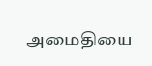அமைதியை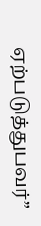ஏற்படுத்துபவர்”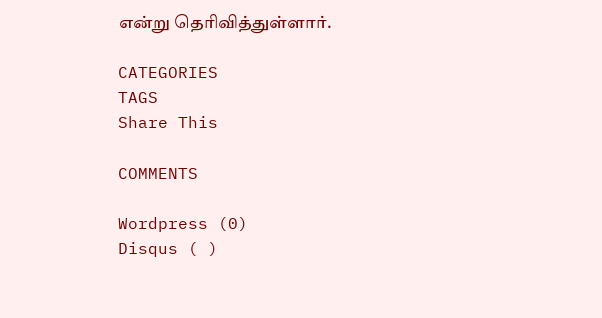என்று தெரிவித்துள்ளார்.

CATEGORIES
TAGS
Share This

COMMENTS

Wordpress (0)
Disqus ( )